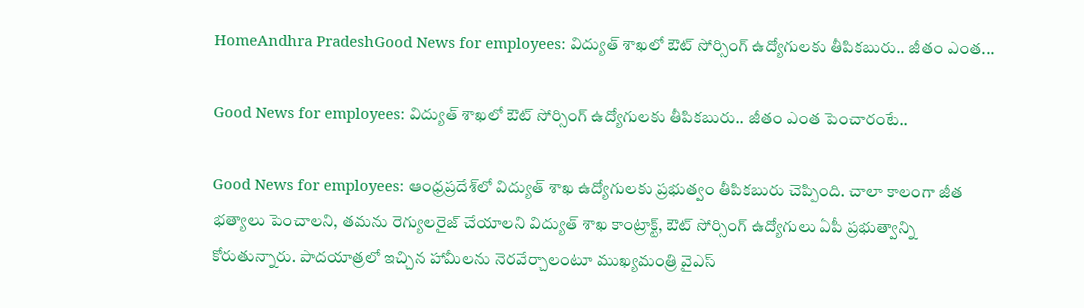HomeAndhra PradeshGood News for employees: విద్యుత్ శాఖలో ఔట్ సోర్సింగ్ ఉద్యోగులకు తీపికబురు.. జీతం ఎంత...

Good News for employees: విద్యుత్ శాఖలో ఔట్ సోర్సింగ్ ఉద్యోగులకు తీపికబురు.. జీతం ఎంత పెంచారంటే..

Good News for employees: ఆంధ్రప్రదేశ్‌లో విద్యుత్‌ శాఖ ఉద్యోగులకు ప్రభుత్వం తీపికబురు చెప్పింది. చాలా కాలంగా జీత భత్యాలు పెంచాలని, తమను రెగ్యులరైజ్‌ చేయాలని విద్యుత్‌ శాఖ కాంట్రాక్ట్‌, ఔట్‌ సోర్సింగ్‌ ఉద్యోగులు ఏపీ ప్రభుత్వాన్ని కోరుతున్నారు. పాదయాత్రలో ఇచ్చిన హామీలను నెరవేర్చాలంటూ ముఖ్యమంత్రి వైఎస్‌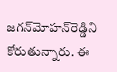జగన్‌మోహన్‌రెడ్డిని కోరుతున్నారు. ఈ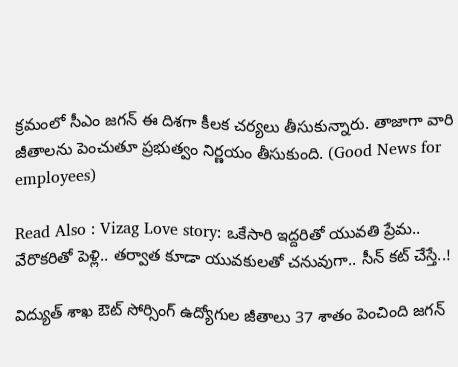క్రమంలో సీఎం జగన్‌ ఈ దిశగా కీలక చర్యలు తీసుకున్నారు. తాజాగా వారి జీతాలను పెంచుతూ ప్రభుత్వం నిర్ణయం తీసుకుంది. (Good News for employees)

Read Also : Vizag Love story: ఒకేసారి ఇద్దరితో యువతి ప్రేమ.. వేరొకరితో పెళ్లి.. తర్వాత కూడా యువకులతో చనువుగా.. సీన్‌ కట్‌ చేస్తే..!

విద్యుత్ శాఖ ఔట్ సోర్సింగ్ ఉద్యోగుల జీతాలు 37 శాతం పెంచింది జగన్‌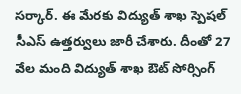సర్కార్‌. ఈ మేరకు విద్యుత్ శాఖ స్పెషల్ సీఎస్ ఉత్తర్వులు జారీ చేశారు. దీంతో 27 వేల మంది విద్యుత్ శాఖ ఔట్ సోర్సింగ్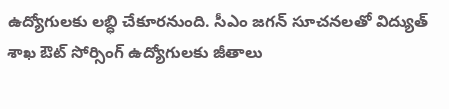ఉద్యోగులకు లబ్ధి చేకూరనుంది. సీఎం జగన్ సూచనలతో విద్యుత్ శాఖ ఔట్ సోర్సింగ్ ఉద్యోగులకు జీతాలు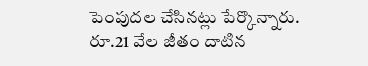పెంపుదల చేసినట్లు పేర్కొన్నారు. రూ.21 వేల జీతం దాటిన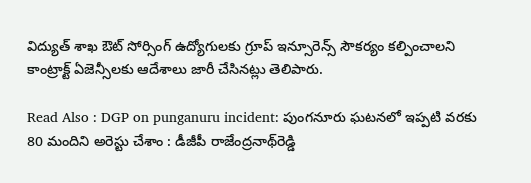విద్యుత్ శాఖ ఔట్ సోర్సింగ్ ఉద్యోగులకు గ్రూప్ ఇన్సూరెన్స్ సౌకర్యం కల్పించాలని కాంట్రాక్ట్ ఏజెన్సీలకు ఆదేశాలు జారీ చేసినట్లు తెలిపారు.

Read Also : DGP on punganuru incident: పుంగనూరు ఘటనలో ఇప్పటి వరకు 80 మందిని అరెస్టు చేశాం : డీజీపీ రాజేంద్రనాథ్‌రెడ్డి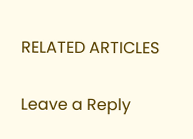RELATED ARTICLES

Leave a Reply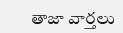తాజా వార్తలు